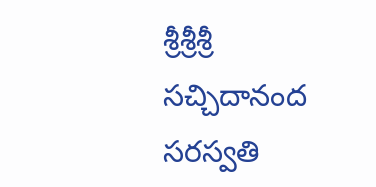శ్రీశ్రీశ్రీ సచ్చిదానంద సరస్వతి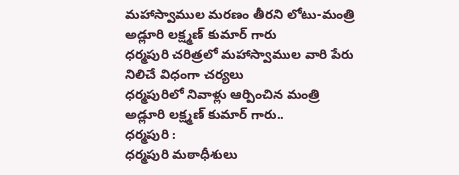మహాస్వాముల మరణం తీరని లోటు-మంత్రి అడ్లూరి లక్ష్మణ్ కుమార్ గారు
ధర్మపురి చరిత్రలో మహాస్వాముల వారి పేరు నిలిచే విధంగా చర్యలు
ధర్మపురిలో నివాళ్లు ఆర్పించిన మంత్రి అడ్లూరి లక్ష్మణ్ కుమార్ గారు..
ధర్మపురి :
ధర్మపురి మఠాధీశులు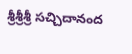శ్రీశ్రీశ్రీ సచ్చిదానంద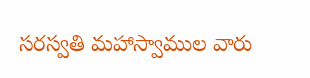సరస్వతి మహాస్వాముల వారు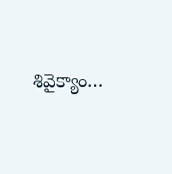శివైక్యాం…